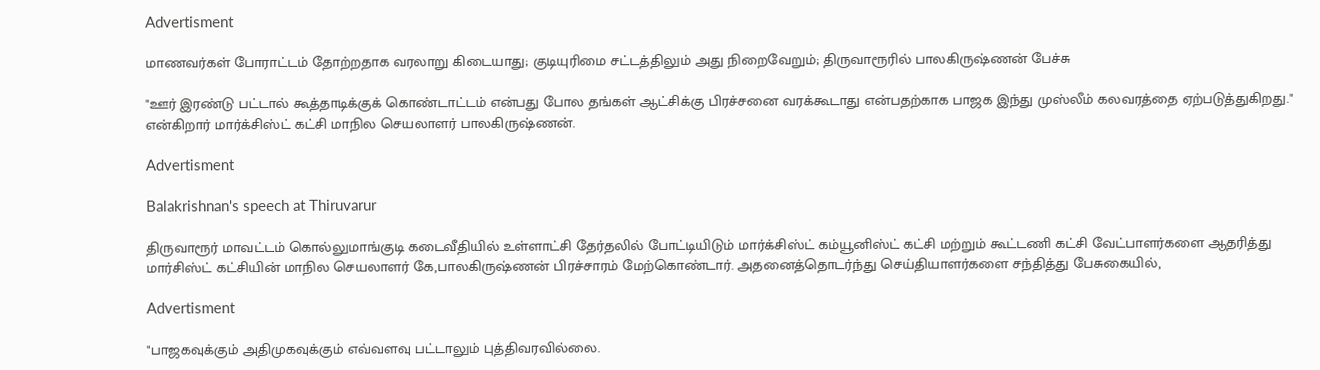Advertisment

மாணவர்கள் போராட்டம் தோற்றதாக வரலாறு கிடையாது; குடியுரிமை சட்டத்திலும் அது நிறைவேறும்; திருவாரூரில் பாலகிருஷ்ணன் பேச்சு

"ஊர் இரண்டு பட்டால் கூத்தாடிக்குக் கொண்டாட்டம் என்பது போல தங்கள் ஆட்சிக்கு பிரச்சனை வரக்கூடாது என்பதற்காக பாஜக இந்து முஸ்லீம் கலவரத்தை ஏற்படுத்துகிறது." என்கிறார் மார்க்சிஸ்ட் கட்சி மாநில செயலாளர் பாலகிருஷ்ணன்.

Advertisment

Balakrishnan's speech at Thiruvarur

திருவாரூர் மாவட்டம் கொல்லுமாங்குடி கடைவீதியில் உள்ளாட்சி தேர்தலில் போட்டியிடும் மார்க்சிஸ்ட் கம்யூனிஸ்ட் கட்சி மற்றும் கூட்டணி கட்சி வேட்பாளர்களை ஆதரித்து மார்சிஸ்ட் கட்சியின் மாநில செயலாளர் கே,பாலகிருஷ்ணன் பிரச்சாரம் மேற்கொண்டார். அதனைத்தொடர்ந்து செய்தியாளர்களை சந்தித்து பேசுகையில்,

Advertisment

"பாஜகவுக்கும் அதிமுகவுக்கும் எவ்வளவு பட்டாலும் புத்திவரவில்லை.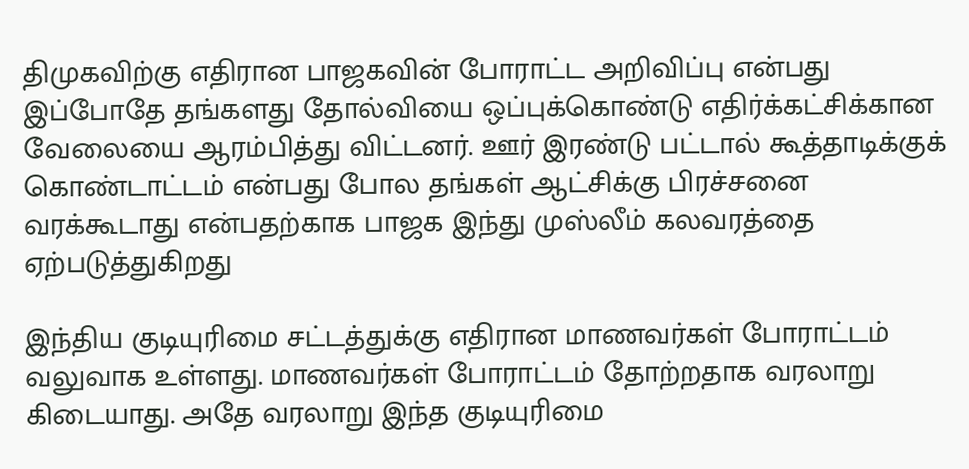திமுகவிற்கு எதிரான பாஜகவின் போராட்ட அறிவிப்பு என்பது இப்போதே தங்களது தோல்வியை ஒப்புக்கொண்டு எதிர்க்கட்சிக்கான வேலையை ஆரம்பித்து விட்டனர். ஊர் இரண்டு பட்டால் கூத்தாடிக்குக் கொண்டாட்டம் என்பது போல தங்கள் ஆட்சிக்கு பிரச்சனை வரக்கூடாது என்பதற்காக பாஜக இந்து முஸ்லீம் கலவரத்தை ஏற்படுத்துகிறது

இந்திய குடியுரிமை சட்டத்துக்கு எதிரான மாணவர்கள் போராட்டம் வலுவாக உள்ளது. மாணவர்கள் போராட்டம் தோற்றதாக வரலாறு கிடையாது. அதே வரலாறு இந்த குடியுரிமை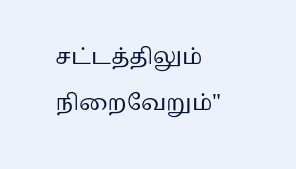சட்டத்திலும் நிறைவேறும்"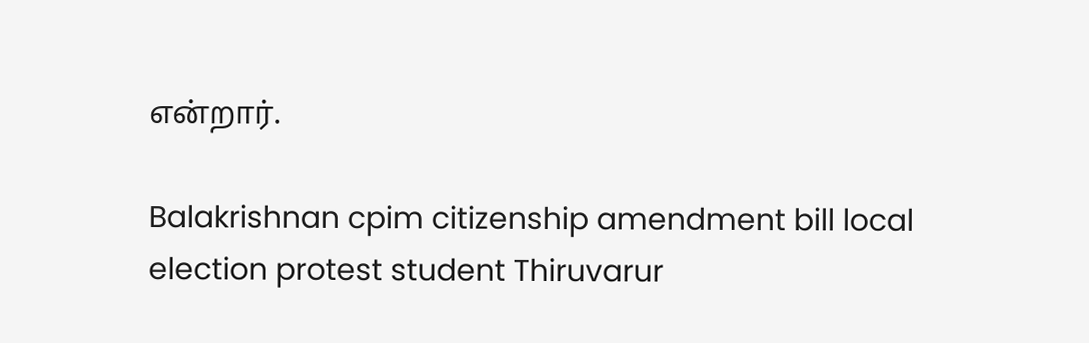என்றார்.

Balakrishnan cpim citizenship amendment bill local election protest student Thiruvarur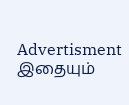Advertisment
இதையும்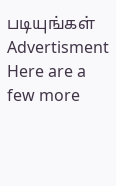படியுங்கள்
Advertisment
Here are a few more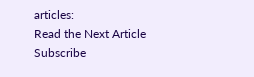articles:
Read the Next Article
Subscribe